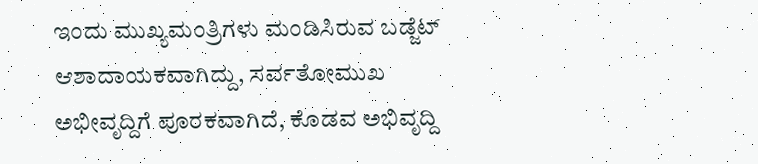ಇಂದು ಮುಖ್ಯಮಂತ್ರಿಗಳು ಮಂಡಿಸಿರುವ ಬಡ್ಜೆಟ್ ಆಶಾದಾಯಕವಾಗಿದ್ದು, ಸರ್ವತೋಮುಖ ಅಭೀವೃದ್ದಿಗೆ ಪೂರಕವಾಗಿದೆ, ಕೊಡವ ಅಭಿವೃದ್ದಿ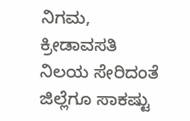ನಿಗಮ, ಕ್ರೀಡಾವಸತಿ ನಿಲಯ ಸೇರಿದಂತೆ ಜಿಲ್ಲೆಗೂ ಸಾಕಷ್ಟು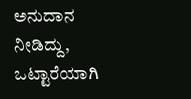ಅನುದಾನ ನೀಡಿದ್ದು, ಒಟ್ಟಾರೆಯಾಗಿ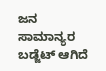ಜನ ಸಾಮಾನ್ಯರ ಬಡ್ಜೆಟ್ ಆಗಿದೆ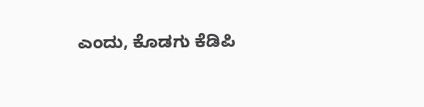ಎಂದು, ಕೊಡಗು ಕೆಡಿಪಿ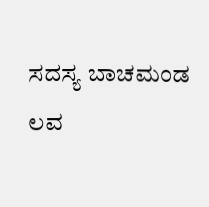ಸದಸ್ಯ ಬಾಚಮಂಡ ಲವ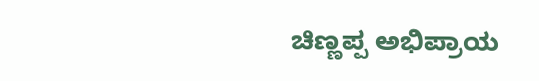ಚಿಣ್ಣಪ್ಪ ಅಭಿಪ್ರಾಯ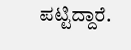ಪಟ್ಟಿದ್ದಾರೆ.